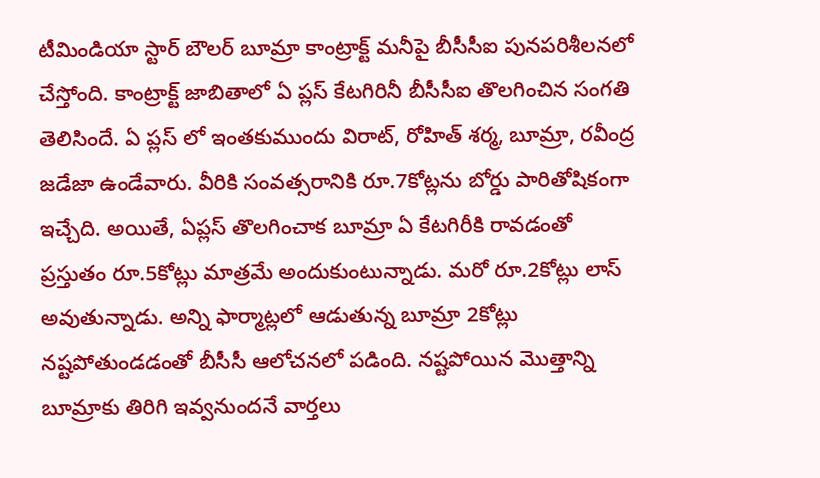టీమిండియా స్టార్ బౌలర్ బూమ్రా కాంట్రాక్ట్ మనీపై బీసీసీఐ పునపరిశీలనలో చేస్తోంది. కాంట్రాక్ట్ జాబితాలో ఏ ప్లస్ కేటగిరినీ బీసీసీఐ తొలగించిన సంగతి తెలిసిందే. ఏ ప్లస్ లో ఇంతకుముందు విరాట్, రోహిత్ శర్మ, బూమ్రా, రవీంద్ర జడేజా ఉండేవారు. వీరికి సంవత్సరానికి రూ.7కోట్లను బోర్డు పారితోషికంగా ఇచ్చేది. అయితే, ఏప్లస్ తొలగించాక బూమ్రా ఏ కేటగిరీకి రావడంతో ప్రస్తుతం రూ.5కోట్లు మాత్రమే అందుకుంటున్నాడు. మరో రూ.2కోట్లు లాస్ అవుతున్నాడు. అన్ని ఫార్మాట్లలో ఆడుతున్న బూమ్రా 2కోట్లు నష్టపోతుండడంతో బీసీసీ ఆలోచనలో పడింది. నష్టపోయిన మొత్తాన్ని బూమ్రాకు తిరిగి ఇవ్వనుందనే వార్తలు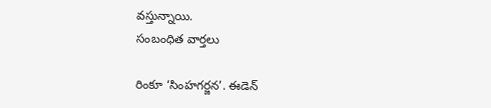వస్తున్నాయి.
సంబంధిత వార్తలు

రింకూ ‘సింహగర్జన’. ఈడెన్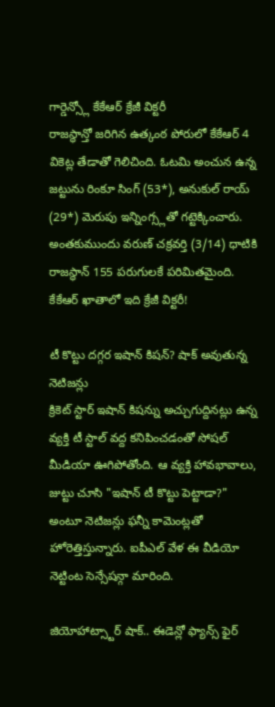గార్డెన్స్లో కేకేఆర్ క్రేజీ విక్టరీ
రాజస్థాన్తో జరిగిన ఉత్కంఠ పోరులో కేకేఆర్ 4 వికెట్ల తేడాతో గెలిచింది. ఓటమి అంచున ఉన్న జట్టును రింకూ సింగ్ (53*), అనుకుల్ రాయ్ (29*) మెరుపు ఇన్నింగ్స్లతో గట్టెక్కించారు. అంతకుముందు వరుణ్ చక్రవర్తి (3/14) ధాటికి రాజస్థాన్ 155 పరుగులకే పరిమితమైంది. కేకేఆర్ ఖాతాలో ఇది క్రేజీ విక్టరీ!

టీ కొట్టు దగ్గర ఇషాన్ కిషన్? షాక్ అవుతున్న నెటిజన్లు
క్రికెట్ స్టార్ ఇషాన్ కిషన్ను అచ్చుగుద్దినట్లు ఉన్న వ్యక్తి టీ స్టాల్ వద్ద కనిపించడంతో సోషల్ మీడియా ఊగిపోతోంది. ఆ వ్యక్తి హావభావాలు, జుట్టు చూసి "ఇషాన్ టీ కొట్టు పెట్టాడా?" అంటూ నెటిజన్లు ఫన్నీ కామెంట్లతో హోరెత్తిస్తున్నారు. ఐపీఎల్ వేళ ఈ వీడియో నెట్టింట సెన్సేషన్గా మారింది.

జియోహాట్స్టార్ షాక్.. ఈడెన్లో ఫ్యాన్స్ ఫైర్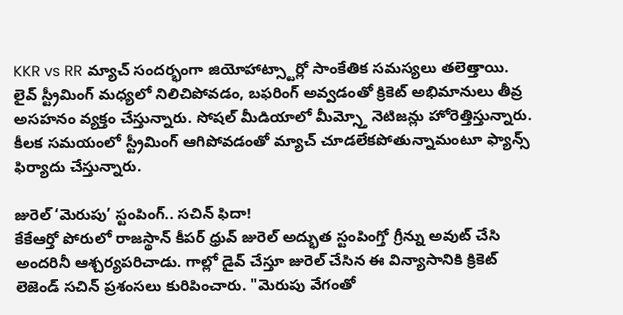KKR vs RR మ్యాచ్ సందర్భంగా జియోహాట్స్టార్లో సాంకేతిక సమస్యలు తలెత్తాయి. లైవ్ స్ట్రీమింగ్ మధ్యలో నిలిచిపోవడం, బఫరింగ్ అవ్వడంతో క్రికెట్ అభిమానులు తీవ్ర అసహనం వ్యక్తం చేస్తున్నారు. సోషల్ మీడియాలో మీమ్స్తో నెటిజన్లు హోరెత్తిస్తున్నారు. కీలక సమయంలో స్ట్రీమింగ్ ఆగిపోవడంతో మ్యాచ్ చూడలేకపోతున్నామంటూ ఫ్యాన్స్ ఫిర్యాదు చేస్తున్నారు.

జురెల్ ‘మెరుపు’ స్టంపింగ్.. సచిన్ ఫిదా!
కేకేఆర్తో పోరులో రాజస్థాన్ కీపర్ ధ్రువ్ జురెల్ అద్భుత స్టంపింగ్తో గ్రీన్ను అవుట్ చేసి అందరినీ ఆశ్చర్యపరిచాడు. గాల్లో డైవ్ చేస్తూ జురెల్ చేసిన ఈ విన్యాసానికి క్రికెట్ లెజెండ్ సచిన్ ప్రశంసలు కురిపించారు. "మెరుపు వేగంతో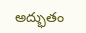అద్భుతం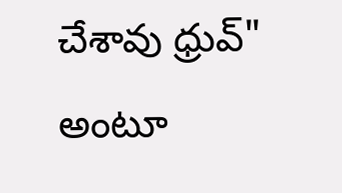చేశావు ధ్రువ్" అంటూ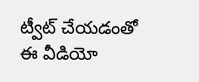ట్వీట్ చేయడంతో ఈ వీడియో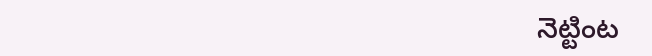నెట్టింట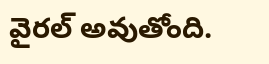వైరల్ అవుతోంది.